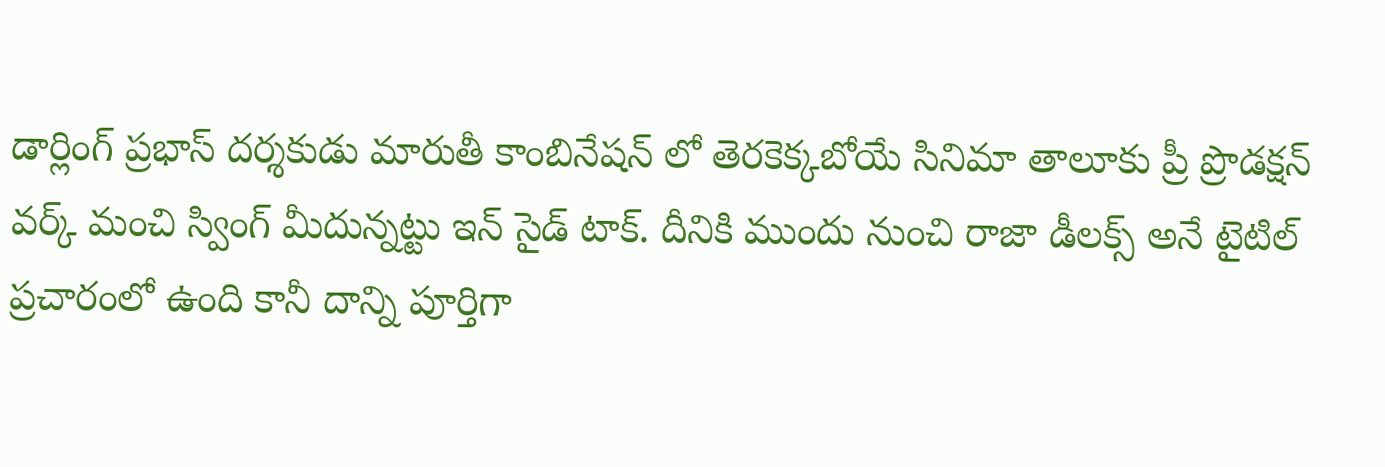డార్లింగ్ ప్రభాస్ దర్శకుడు మారుతీ కాంబినేషన్ లో తెరకెక్కబోయే సినిమా తాలూకు ప్రీ ప్రొడక్షన్ వర్క్ మంచి స్వింగ్ మీదున్నట్టు ఇన్ సైడ్ టాక్. దీనికి ముందు నుంచి రాజా డీలక్స్ అనే టైటిల్ ప్రచారంలో ఉంది కానీ దాన్ని పూర్తిగా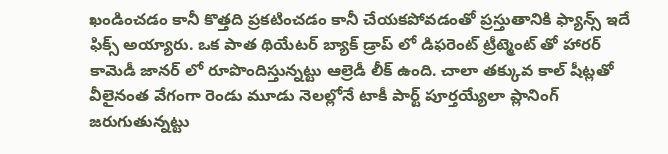ఖండించడం కానీ కొత్తది ప్రకటించడం కానీ చేయకపోవడంతో ప్రస్తుతానికి ఫ్యాన్స్ ఇదే ఫిక్స్ అయ్యారు. ఒక పాత థియేటర్ బ్యాక్ డ్రాప్ లో డిఫరెంట్ ట్రీట్మెంట్ తో హారర్ కామెడీ జానర్ లో రూపొందిస్తున్నట్టు ఆల్రెడీ లీక్ ఉంది. చాలా తక్కువ కాల్ షీట్లతో వీలైనంత వేగంగా రెండు మూడు నెలల్లోనే టాకీ పార్ట్ పూర్తయ్యేలా ప్లానింగ్ జరుగుతున్నట్టు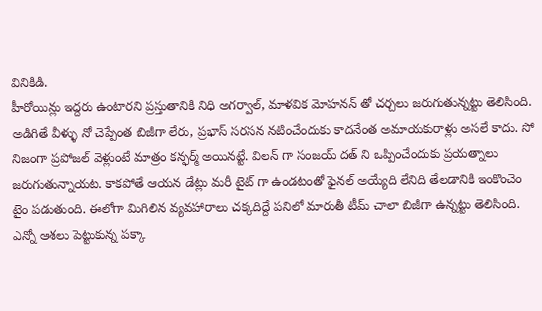వినికిడి.
హీరోయిన్లు ఇద్దరు ఉంటారని ప్రస్తుతానికి నిధి అగర్వాల్, మాళవిక మోహనన్ తో చర్చలు జరుగుతున్నట్టు తెలిసింది. అడిగితే వీళ్ళు నో చెప్పేంత బిజీగా లేరు, ప్రభాస్ సరసన నటించేందుకు కాదనేంత అమాయకురాళ్లు అసలే కాదు. సో నిజంగా ప్రపోజల్ వెళ్లుంటే మాత్రం కన్ఫర్మ్ అయినట్టే. విలన్ గా సంజయ్ దత్ ని ఒప్పించేందుకు ప్రయత్నాలు జరుగుతున్నాయట. కాకపోతే ఆయన డేట్లు మరీ టైట్ గా ఉండటంతో ఫైనల్ అయ్యేది లేనిది తేలడానికి ఇంకొంచెం టైం పడుతుంది. ఈలోగా మిగిలిన వ్యవహారాలు చక్కదిద్దే పనిలో మారుతీ టీమ్ చాలా బిజీగా ఉన్నట్టు తెలిసింది.
ఎన్నో ఆశలు పెట్టుకున్న పక్కా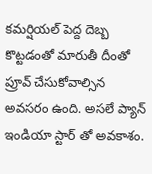కమర్షియల్ పెద్ద దెబ్బ కొట్టడంతో మారుతీ దీంతో ప్రూవ్ చేసుకోవాల్సిన అవసరం ఉంది. అసలే ప్యాన్ ఇండియా స్టార్ తో అవకాశం.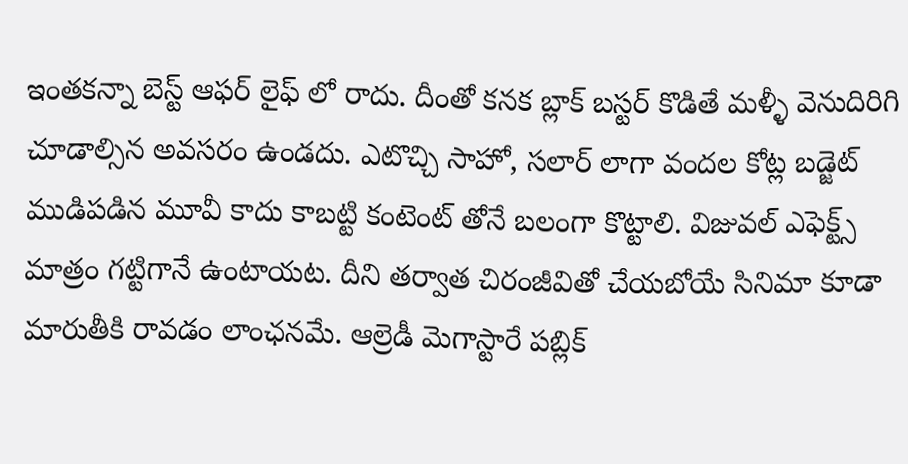ఇంతకన్నా బెస్ట్ ఆఫర్ లైఫ్ లో రాదు. దీంతో కనక బ్లాక్ బస్టర్ కొడితే మళ్ళీ వెనుదిరిగి చూడాల్సిన అవసరం ఉండదు. ఎటొచ్చి సాహో, సలార్ లాగా వందల కోట్ల బడ్జెట్ ముడిపడిన మూవీ కాదు కాబట్టి కంటెంట్ తోనే బలంగా కొట్టాలి. విజువల్ ఎఫెక్ట్స్ మాత్రం గట్టిగానే ఉంటాయట. దీని తర్వాత చిరంజీవితో చేయబోయే సినిమా కూడా మారుతీకి రావడం లాంఛనమే. ఆల్రెడీ మెగాస్టారే పబ్లిక్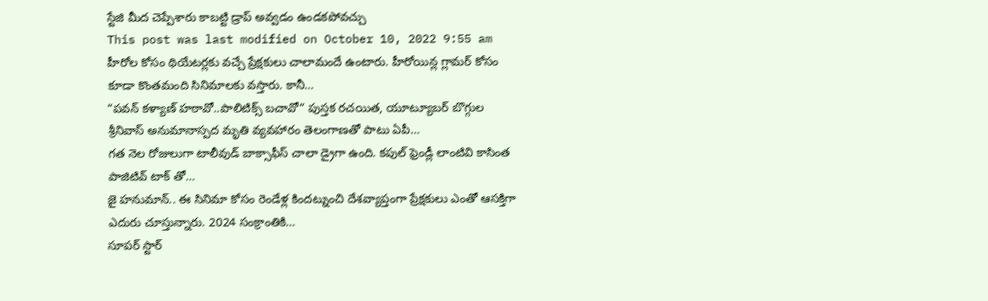స్టేజి మీద చెప్పేశారు కాబట్టి డ్రాప్ అవ్వడం ఉండకపోవచ్చు
This post was last modified on October 10, 2022 9:55 am
హీరోల కోసం థియేటర్లకు వచ్చే ప్రేక్షకులు చాలామందే ఉంటారు. హీరోయిన్ల గ్లామర్ కోసం కూడా కొంతమంది సినిమాలకు వస్తారు. కానీ…
“పవన్ కళ్యాణ్ హఠావో..పాలిటిక్స్ బచావో“ పుస్తక రచయిత, యూట్యూబర్ బొగ్గుల శ్రీనివాస్ అనుమానాస్పద మృతి వ్యవహారం తెలంగాణతో పాటు ఏపీ…
గత నెల రోజులుగా టాలీవుడ్ బాక్సాఫీస్ చాలా డ్రైగా ఉంది. కపుల్ ఫ్రెండ్లీ లాంటివి కాసింత పాజిటివ్ టాక్ తో…
జై హనుమాన్.. ఈ సినిమా కోసం రెండేళ్ల కిందట్నుంచి దేశవ్యాప్తంగా ప్రేక్షకులు ఎంతో ఆసక్తిగా ఎదురు చూస్తున్నారు. 2024 సంక్రాంతికి…
సూపర్ స్టార్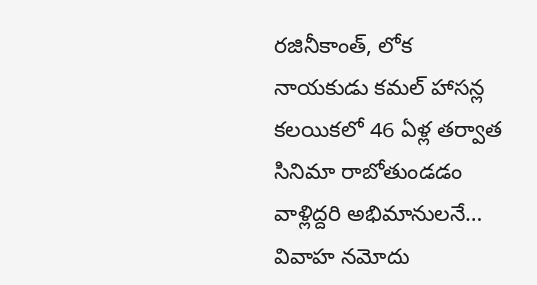రజినీకాంత్, లోక నాయకుడు కమల్ హాసన్ల కలయికలో 46 ఏళ్ల తర్వాత సినిమా రాబోతుండడం వాళ్లిద్దరి అభిమానులనే…
వివాహ నమోదు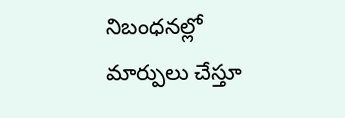నిబంధనల్లో మార్పులు చేస్తూ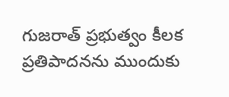గుజరాత్ ప్రభుత్వం కీలక ప్రతిపాదనను ముందుకు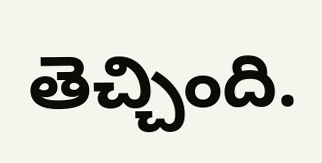తెచ్చింది.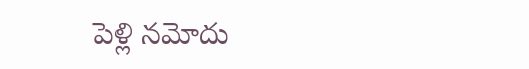పెళ్లి నమోదు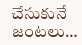చేసుకునే జంటలు…